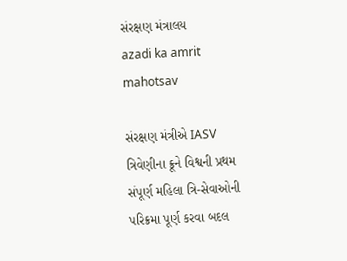સંરક્ષણ મંત્રાલય
azadi ka amrit mahotsav

સંરક્ષણ મંત્રીએ IASV ત્રિવેણીના ક્રૂને વિશ્વની પ્રથમ સંપૂર્ણ મહિલા ત્રિ-સેવાઓની પરિક્રમા પૂર્ણ કરવા બદલ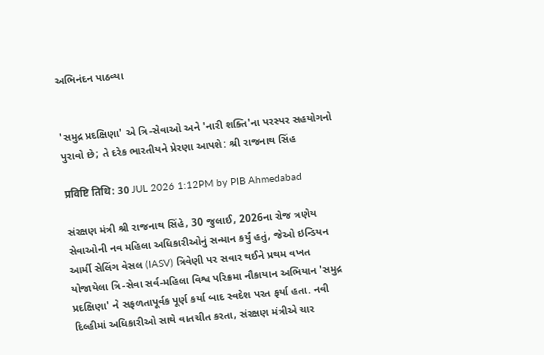અભિનંદન પાઠવ્યા


'સમુદ્ર પ્રદક્ષિણા' એ ત્રિ-સેવાઓ અને 'નારી શક્તિ'ના પરસ્પર સહયોગનો પુરાવો છે; તે દરેક ભારતીયને પ્રેરણા આપશે: શ્રી રાજનાથ સિંહ

प्रविष्टि तिथि: 30 JUL 2026 1:12PM by PIB Ahmedabad

સંરક્ષણ મંત્રી શ્રી રાજનાથ સિંહે, 30 જુલાઈ, 2026ના રોજ ત્રણેય સેવાઓની નવ મહિલા અધિકારીઓનું સન્માન કર્યું હતું, જેઓ ઇન્ડિયન આર્મી સેલિંગ વેસલ (IASV) ત્રિવેણી પર સવાર થઈને પ્રથમ વખત યોજાયેલા ત્રિ-સેવા સર્વ-મહિલા વિશ્વ પરિક્રમા નૌકાયાન અભિયાન 'સમુદ્ર પ્રદક્ષિણા' ને સફળતાપૂર્વક પૂર્ણ કર્યા બાદ સ્વદેશ પરત ફર્યા હતા. નવી દિલ્હીમાં અધિકારીઓ સાથે વાતચીત કરતા, સંરક્ષણ મંત્રીએ ચાર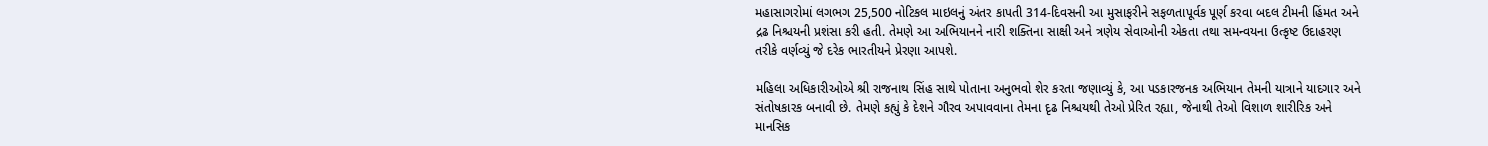મહાસાગરોમાં લગભગ 25,500 નોટિકલ માઇલનું અંતર કાપતી 314-દિવસની આ મુસાફરીને સફળતાપૂર્વક પૂર્ણ કરવા બદલ ટીમની હિંમત અને દ્રઢ નિશ્ચયની પ્રશંસા કરી હતી. તેમણે આ અભિયાનને નારી શક્તિના સાક્ષી અને ત્રણેય સેવાઓની એકતા તથા સમન્વયના ઉત્કૃષ્ટ ઉદાહરણ તરીકે વર્ણવ્યું જે દરેક ભારતીયને પ્રેરણા આપશે.

મહિલા અધિકારીઓએ શ્રી રાજનાથ સિંહ સાથે પોતાના અનુભવો શેર કરતા જણાવ્યું કે, આ પડકારજનક અભિયાન તેમની યાત્રાને યાદગાર અને સંતોષકારક બનાવી છે. તેમણે કહ્યું કે દેશને ગૌરવ અપાવવાના તેમના દૃઢ નિશ્ચયથી તેઓ પ્રેરિત રહ્યા, જેનાથી તેઓ વિશાળ શારીરિક અને માનસિક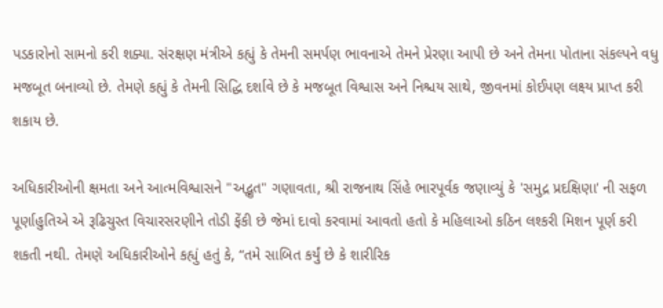પડકારોનો સામનો કરી શક્યા. સંરક્ષણ મંત્રીએ કહ્યું કે તેમની સમર્પણ ભાવનાએ તેમને પ્રેરણા આપી છે અને તેમના પોતાના સંકલ્પને વધુ મજબૂત બનાવ્યો છે. તેમણે કહ્યું કે તેમની સિદ્ધિ દર્શાવે છે કે મજબૂત વિશ્વાસ અને નિશ્ચય સાથે, જીવનમાં કોઈપણ લક્ષ્ય પ્રાપ્ત કરી શકાય છે.

અધિકારીઓની ક્ષમતા અને આત્મવિશ્વાસને "અદ્ભુત" ગણાવતા, શ્રી રાજનાથ સિંહે ભારપૂર્વક જણાવ્યું કે 'સમુદ્ર પ્રદક્ષિણા' ની સફળ પૂર્ણાહુતિએ એ રૂઢિચુસ્ત વિચારસરણીને તોડી ફેંકી છે જેમાં દાવો કરવામાં આવતો હતો કે મહિલાઓ કઠિન લશ્કરી મિશન પૂર્ણ કરી શકતી નથી. તેમણે અધિકારીઓને કહ્યું હતું કે, “તમે સાબિત કર્યું છે કે શારીરિક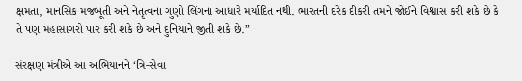ક્ષમતા, માનસિક મજબૂતી અને નેતૃત્વના ગુણો લિંગના આધારે મર્યાદિત નથી. ભારતની દરેક દીકરી તમને જોઈને વિશ્વાસ કરી શકે છે કે તે પણ મહાસાગરો પાર કરી શકે છે અને દુનિયાને જીતી શકે છે.”

સંરક્ષણ મંત્રીએ આ અભિયાનને ‘ત્રિ-સેવા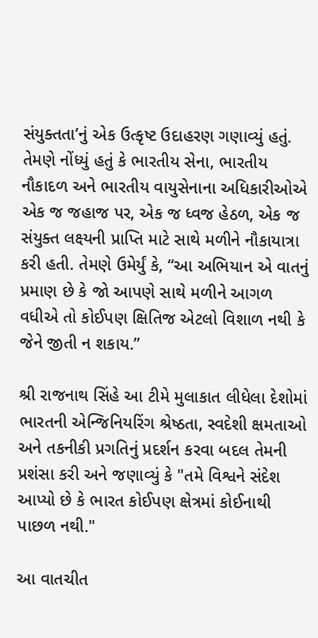સંયુક્તતા’નું એક ઉત્કૃષ્ટ ઉદાહરણ ગણાવ્યું હતું. તેમણે નોંધ્યું હતું કે ભારતીય સેના, ભારતીય નૌકાદળ અને ભારતીય વાયુસેનાના અધિકારીઓએ એક જ જહાજ પર, એક જ ધ્વજ હેઠળ, એક જ સંયુક્ત લક્ષ્યની પ્રાપ્તિ માટે સાથે મળીને નૌકાયાત્રા કરી હતી. તેમણે ઉમેર્યું કે, “આ અભિયાન એ વાતનું પ્રમાણ છે કે જો આપણે સાથે મળીને આગળ વધીએ તો કોઈપણ ક્ષિતિજ એટલો વિશાળ નથી કે જેને જીતી ન શકાય.”

શ્રી રાજનાથ સિંહે આ ટીમે મુલાકાત લીધેલા દેશોમાં ભારતની એન્જિનિયરિંગ શ્રેષ્ઠતા, સ્વદેશી ક્ષમતાઓ અને તકનીકી પ્રગતિનું પ્રદર્શન કરવા બદલ તેમની પ્રશંસા કરી અને જણાવ્યું કે "તમે વિશ્વને સંદેશ આપ્યો છે કે ભારત કોઈપણ ક્ષેત્રમાં કોઈનાથી પાછળ નથી."

આ વાતચીત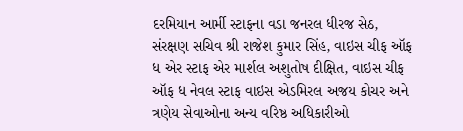દરમિયાન આર્મી સ્ટાફના વડા જનરલ ધીરજ સેઠ, સંરક્ષણ સચિવ શ્રી રાજેશ કુમાર સિંહ, વાઇસ ચીફ ઑફ ધ એર સ્ટાફ એર માર્શલ અશુતોષ દીક્ષિત, વાઇસ ચીફ ઑફ ધ નેવલ સ્ટાફ વાઇસ એડમિરલ અજય કોચર અને ત્રણેય સેવાઓના અન્ય વરિષ્ઠ અધિકારીઓ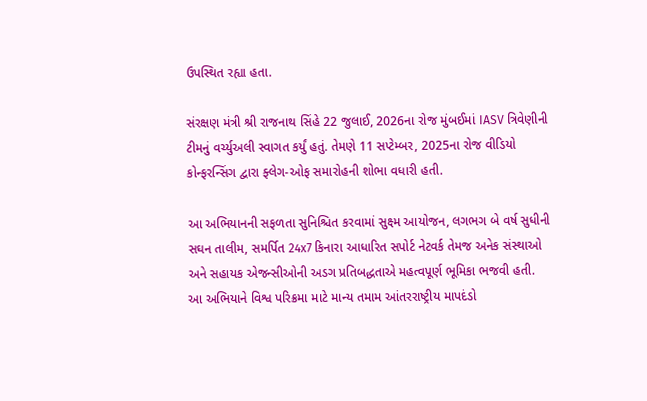ઉપસ્થિત રહ્યા હતા.

સંરક્ષણ મંત્રી શ્રી રાજનાથ સિંહે 22 જુલાઈ, 2026ના રોજ મુંબઈમાં IASV ત્રિવેણીની ટીમનું વર્ચ્યુઅલી સ્વાગત કર્યું હતું. તેમણે 11 સપ્ટેમ્બર, 2025ના રોજ વીડિયો કોન્ફરન્સિંગ દ્વારા ફ્લેગ-ઓફ સમારોહની શોભા વધારી હતી.

આ અભિયાનની સફળતા સુનિશ્ચિત કરવામાં સુક્ષ્મ આયોજન, લગભગ બે વર્ષ સુધીની સઘન તાલીમ, સમર્પિત 24x7 કિનારા આધારિત સપોર્ટ નેટવર્ક તેમજ અનેક સંસ્થાઓ અને સહાયક એજન્સીઓની અડગ પ્રતિબદ્ધતાએ મહત્વપૂર્ણ ભૂમિકા ભજવી હતી. આ અભિયાને વિશ્વ પરિક્રમા માટે માન્ય તમામ આંતરરાષ્ટ્રીય માપદંડો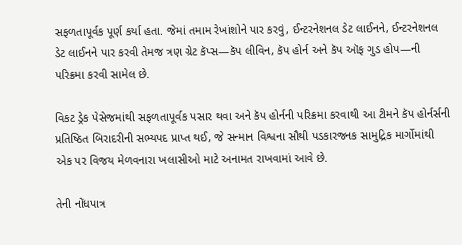સફળતાપૂર્વક પૂર્ણ કર્યા હતા. જેમાં તમામ રેખાંશોને પાર કરવું, ઈન્ટરનેશનલ ડેટ લાઈનને, ઈન્ટરનેશનલ ડેટ લાઈનને પાર કરવી તેમજ ત્રણ ગ્રેટ કૅપ્સ—કૅપ લીવિન, કૅપ હોર્ન અને કૅપ ઑફ ગુડ હોપ—ની પરિક્રમા કરવી સામેલ છે.

વિકટ ડ્રેક પેસેજમાંથી સફળતાપૂર્વક પસાર થવા અને કૅપ હોર્નની પરિક્રમા કરવાથી આ ટીમને કૅપ હોર્નર્સની પ્રતિષ્ઠિત બિરાદરીની સભ્યપદ પ્રાપ્ત થઈ, જે સન્માન વિશ્વના સૌથી પડકારજનક સામુદ્રિક માર્ગોમાંથી એક પર વિજય મેળવનારા ખલાસીઓ માટે અનામત રાખવામાં આવે છે.

તેની નોંધપાત્ર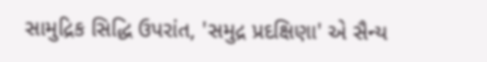સામુદ્રિક સિદ્ધિ ઉપરાંત, 'સમુદ્ર પ્રદક્ષિણા' એ સૈન્ય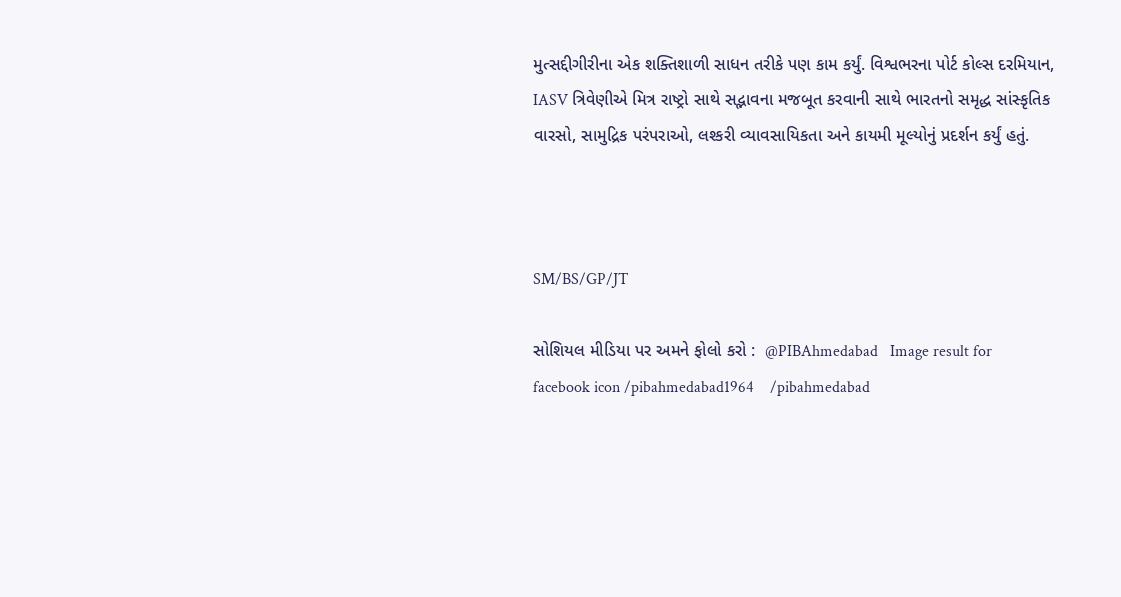મુત્સદ્દીગીરીના એક શક્તિશાળી સાધન તરીકે પણ કામ કર્યું. વિશ્વભરના પોર્ટ કોલ્સ દરમિયાન, IASV ત્રિવેણીએ મિત્ર રાષ્ટ્રો સાથે સદ્ભાવના મજબૂત કરવાની સાથે ભારતનો સમૃદ્ધ સાંસ્કૃતિક વારસો, સામુદ્રિક પરંપરાઓ, લશ્કરી વ્યાવસાયિકતા અને કાયમી મૂલ્યોનું પ્રદર્શન કર્યું હતું.



SM/BS/GP/JT

સોશિયલ મીડિયા પર અમને ફોલો કરો :  @PIBAhmedabad   Image result for facebook icon /pibahmedabad1964    /pibahmedabad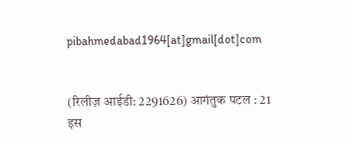pibahmedabad1964[at]gmail[dot]com


(रिलीज़ आईडी: 2291626) आगंतुक पटल : 21
इस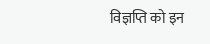विज्ञप्ति को इन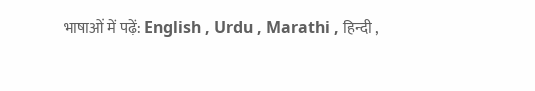भाषाओं में पढ़ें: English , Urdu , Marathi , हिन्दी ,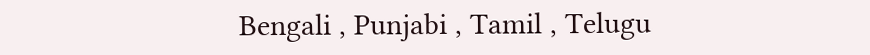Bengali , Punjabi , Tamil , Telugu